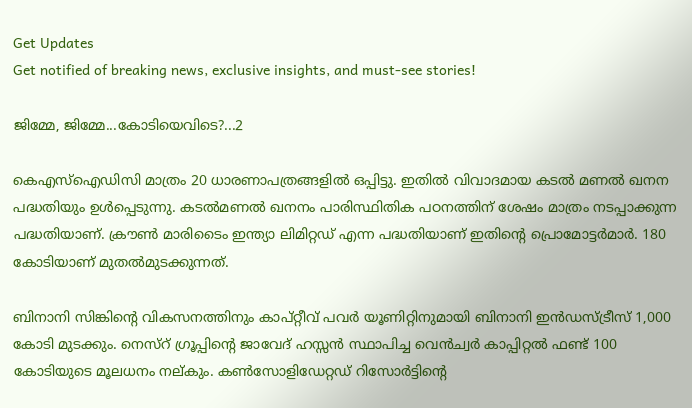Get Updates
Get notified of breaking news, exclusive insights, and must-see stories!

ജിമ്മേ, ജിമ്മേ...കോടിയെവിടെ?...2

കെഎസ്ഐഡിസി മാത്രം 20 ധാരണാപത്രങ്ങളില്‍ ഒപ്പിട്ടു. ഇതില്‍ വിവാദമായ കടല്‍ മണല്‍ ഖനന പദ്ധതിയും ഉള്‍പ്പെടുന്നു. കടല്‍മണല്‍ ഖനനം പാരിസ്ഥിതിക പഠനത്തിന് ശേഷം മാത്രം നടപ്പാക്കുന്ന പദ്ധതിയാണ്. ക്രൗണ്‍ മാരിടൈം ഇന്ത്യാ ലിമിറ്റഡ് എന്ന പദ്ധതിയാണ് ഇതിന്റെ പ്രൊമോട്ടര്‍മാര്‍. 180 കോടിയാണ് മുതല്‍മുടക്കുന്നത്.

ബിനാനി സിങ്കിന്റെ വികസനത്തിനും കാപ്റ്റീവ് പവര്‍ യൂണിറ്റിനുമായി ബിനാനി ഇന്‍ഡസ്ട്രീസ് 1,000 കോടി മുടക്കും. നെസ്റ് ഗ്രൂപ്പിന്റെ ജാവേദ് ഹസ്സന്‍ സ്ഥാപിച്ച വെന്‍ച്വര്‍ കാപ്പിറ്റല്‍ ഫണ്ട് 100 കോടിയുടെ മൂലധനം നല്കും. കണ്‍സോളിഡേറ്റഡ് റിസോര്‍ട്ടിന്റെ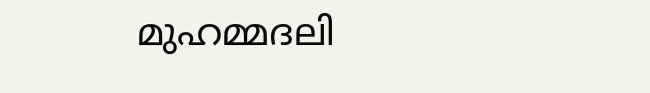മുഹമ്മദലി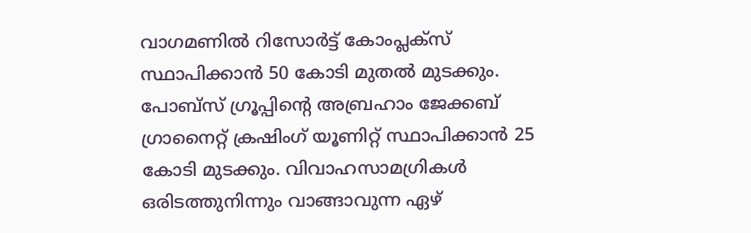വാഗമണില്‍ റിസോര്‍ട്ട് കോംപ്ലക്സ് സ്ഥാപിക്കാന്‍ 50 കോടി മുതല്‍ മുടക്കും. പോബ്സ് ഗ്രൂപ്പിന്റെ അബ്രഹാം ജേക്കബ് ഗ്രാനൈറ്റ് ക്രഷിംഗ് യൂണിറ്റ് സ്ഥാപിക്കാന്‍ 25 കോടി മുടക്കും. വിവാഹസാമഗ്രികള്‍ ഒരിടത്തുനിന്നും വാങ്ങാവുന്ന ഏഴ്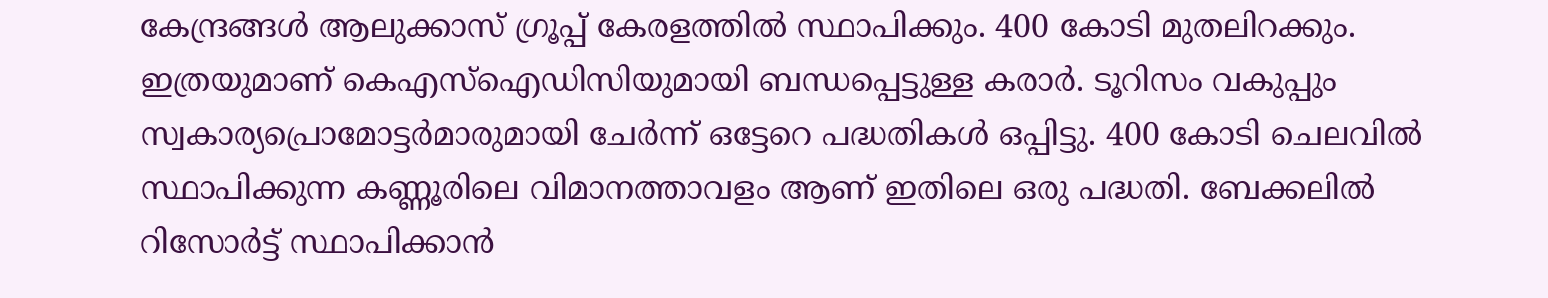കേന്ദ്രങ്ങള്‍ ആലുക്കാസ് ഗ്രൂപ്പ് കേരളത്തില്‍ സ്ഥാപിക്കും. 400 കോടി മുതലിറക്കും. ഇത്രയുമാണ് കെഎസ്ഐഡിസിയുമായി ബന്ധപ്പെട്ടുള്ള കരാര്‍. ടൂറിസം വകുപ്പും സ്വകാര്യപ്രൊമോട്ടര്‍മാരുമായി ചേര്‍ന്ന് ഒട്ടേറെ പദ്ധതികള്‍ ഒപ്പിട്ടു. 400 കോടി ചെലവില്‍ സ്ഥാപിക്കുന്ന കണ്ണൂരിലെ വിമാനത്താവളം ആണ് ഇതിലെ ഒരു പദ്ധതി. ബേക്കലില്‍ റിസോര്‍ട്ട് സ്ഥാപിക്കാന്‍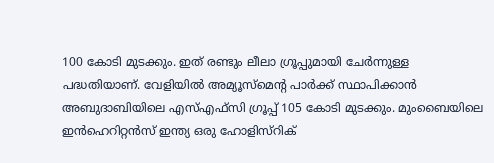100 കോടി മുടക്കും. ഇത് രണ്ടും ലീലാ ഗ്രൂപ്പുമായി ചേര്‍ന്നുള്ള പദ്ധതിയാണ്. വേളിയില്‍ അമ്യൂസ്മെന്റ പാര്‍ക്ക് സ്ഥാപിക്കാന്‍ അബുദാബിയിലെ എസ്എഫ്സി ഗ്രൂപ്പ് 105 കോടി മുടക്കും. മുംബൈയിലെ ഇന്‍ഹെറിറ്റന്‍സ് ഇന്ത്യ ഒരു ഹോളിസ്റിക്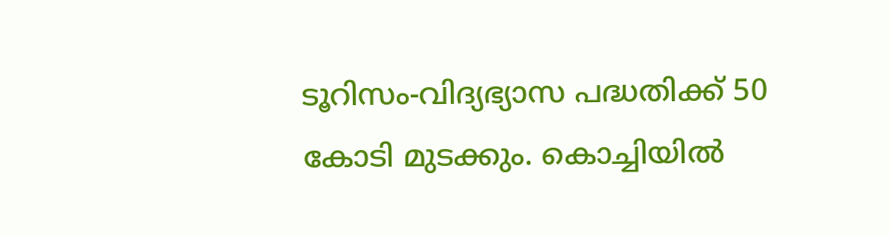ടൂറിസം-വിദ്യഭ്യാസ പദ്ധതിക്ക് 50 കോടി മുടക്കും. കൊച്ചിയില്‍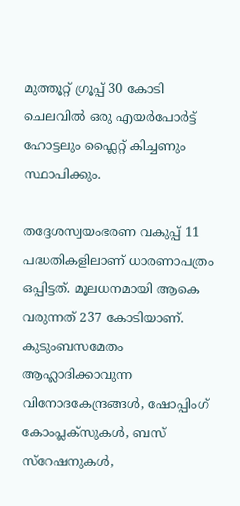മുത്തൂറ്റ് ഗ്രൂപ്പ് 30 കോടി ചെലവില്‍ ഒരു എയര്‍പോര്‍ട്ട് ഹോട്ടലും ഫ്ലൈറ്റ് കിച്ചണും സ്ഥാപിക്കും.

തദ്ദേശസ്വയംഭരണ വകുപ്പ് 11 പദ്ധതികളിലാണ് ധാരണാപത്രം ഒപ്പിട്ടത്. മൂലധനമായി ആകെ വരുന്നത് 237 കോടിയാണ്. കുടുംബസമേതം ആഹ്ലാദിക്കാവുന്ന വിനോദകേന്ദ്രങ്ങള്‍, ഷോപ്പിംഗ് കോംപ്ലക്സുകള്‍, ബസ് സ്റേഷനുകള്‍,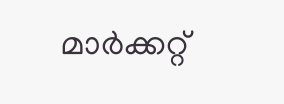മാര്‍ക്കറ്റ്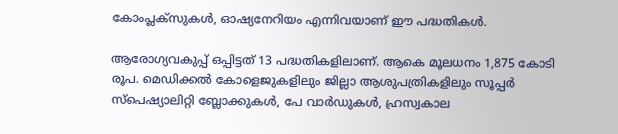കോംപ്ലക്സുകള്‍, ഓഷ്യനേറിയം എന്നിവയാണ് ഈ പദ്ധതികള്‍.

ആരോഗ്യവകുപ്പ് ഒപ്പിട്ടത് 13 പദ്ധതികളിലാണ്. ആകെ മൂലധനം 1,875 കോടി രൂപ. മെഡിക്കല്‍ കോളെജുകളിലും ജില്ലാ ആശുപത്രികളിലും സൂപ്പര്‍ സ്പെഷ്യാലിറ്റി ബ്ലോക്കുകള്‍, പേ വാര്‍ഡുകള്‍, ഹ്രസ്വകാല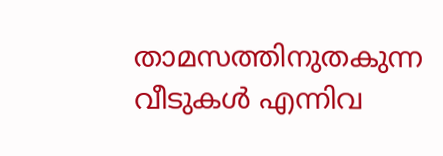താമസത്തിനുതകുന്ന വീടുകള്‍ എന്നിവ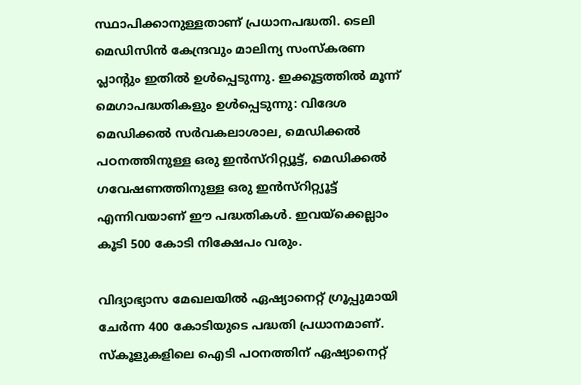സ്ഥാപിക്കാനുള്ളതാണ് പ്രധാനപദ്ധതി. ടെലി മെഡിസിന്‍ കേന്ദ്രവും മാലിന്യ സംസ്കരണ പ്ലാന്റും ഇതില്‍ ഉള്‍പ്പെടുന്നു. ഇക്കൂട്ടത്തില്‍ മൂന്ന് മെഗാപദ്ധതികളും ഉള്‍പ്പെടുന്നു: വിദേശ മെഡിക്കല്‍ സര്‍വകലാശാല, മെഡിക്കല്‍ പഠനത്തിനുള്ള ഒരു ഇന്‍സ്റിറ്റ്യൂട്ട്, മെഡിക്കല്‍ ഗവേഷണത്തിനുള്ള ഒരു ഇന്‍സ്റിറ്റ്യൂട്ട് എന്നിവയാണ് ഈ പദ്ധതികള്‍. ഇവയ്ക്കെല്ലാം കൂടി 500 കോടി നിക്ഷേപം വരും.

വിദ്യാഭ്യാസ മേഖലയില്‍ ഏഷ്യാനെറ്റ് ഗ്രൂപ്പുമായി ചേര്‍ന്ന 400 കോടിയുടെ പദ്ധതി പ്രധാനമാണ്. സ്കൂളുകളിലെ ഐടി പഠനത്തിന് ഏഷ്യാനെറ്റ്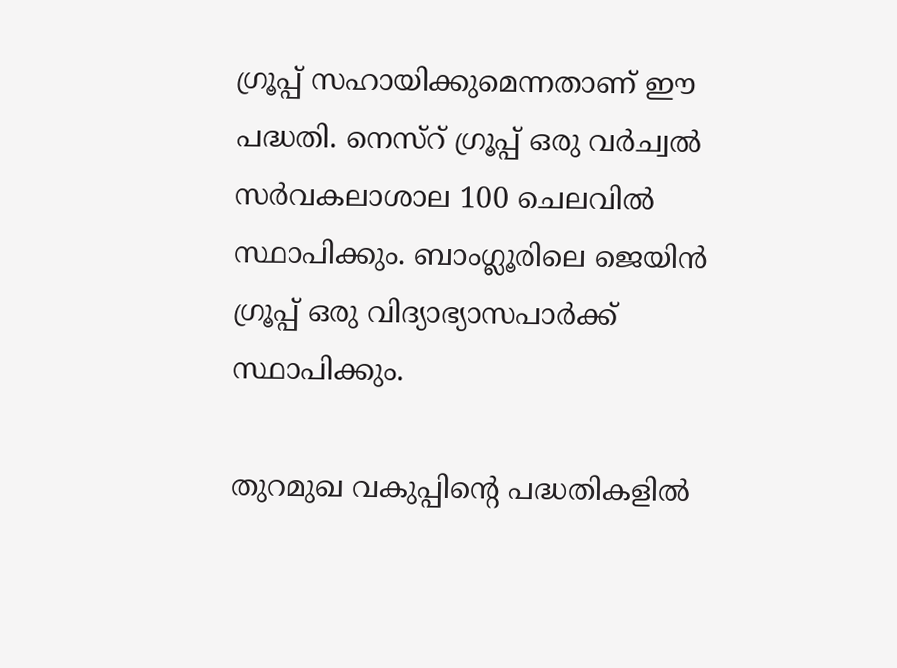ഗ്രൂപ്പ് സഹായിക്കുമെന്നതാണ് ഈ പദ്ധതി. നെസ്റ് ഗ്രൂപ്പ് ഒരു വര്‍ച്വല്‍ സര്‍വകലാശാല 100 ചെലവില്‍ സ്ഥാപിക്കും. ബാംഗ്ലൂരിലെ ജെയിന്‍ ഗ്രൂപ്പ് ഒരു വിദ്യാഭ്യാസപാര്‍ക്ക് സ്ഥാപിക്കും.

തുറമുഖ വകുപ്പിന്റെ പദ്ധതികളില്‍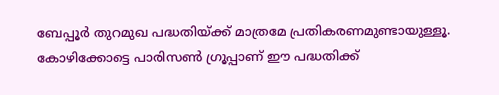ബേപ്പൂര്‍ തുറമുഖ പദ്ധതിയ്ക്ക് മാത്രമേ പ്രതികരണമുണ്ടായുള്ളൂ. കോഴിക്കോട്ടെ പാരിസണ്‍ ഗ്രൂപ്പാണ് ഈ പദ്ധതിക്ക്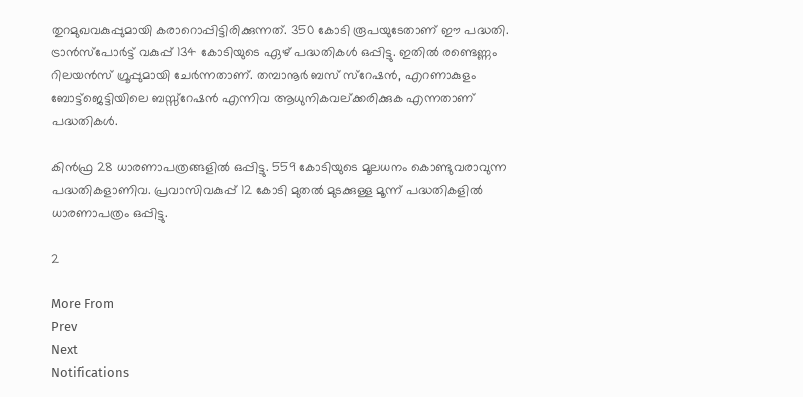തുറമുഖവകുപ്പുമായി കരാറൊപ്പിട്ടിരിക്കുന്നത്. 350 കോടി രൂപയുടേതാണ് ഈ പദ്ധതി. ട്രാന്‍സ്പോര്‍ട്ട് വകുപ്പ് 134 കോടിയുടെ ഏഴ് പദ്ധതികള്‍ ഒപ്പിട്ടു. ഇതില്‍ രണ്ടെണ്ണം റിലയന്‍സ് ഗ്രൂപ്പുമായി ചേര്‍ന്നതാണ്. തമ്പാനൂര്‍ ബസ് സ്റേഷന്‍, എറണാകുളം ബോട്ട്ജെട്ടിയിലെ ബസ്സ്റേഷന്‍ എന്നിവ ആധുനികവല്ക്കരിക്കുക എന്നതാണ് പദ്ധതികള്‍.

കിന്‍ഫ്ര 28 ധാരണാപത്രങ്ങളില്‍ ഒപ്പിട്ടു. 559 കോടിയുടെ മൂലധനം കൊണ്ടുവരാവുന്ന പദ്ധതികളാണിവ. പ്രവാസിവകുപ്പ് 12 കോടി മുതല്‍ മുടക്കുള്ള മൂന്ന് പദ്ധതികളില്‍ ധാരണാപത്രം ഒപ്പിട്ടു.

2

More From
Prev
Next
Notifications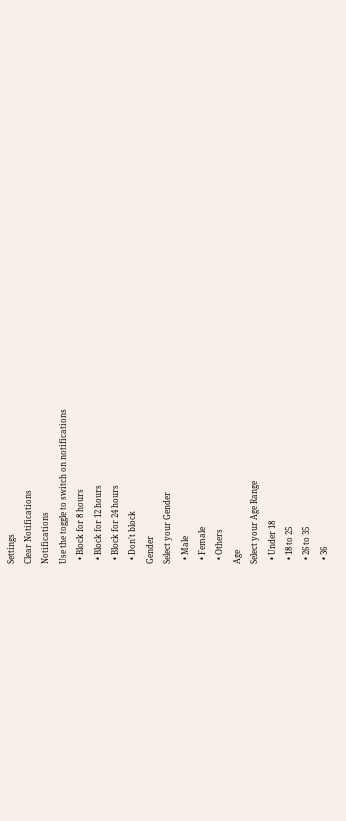Settings
Clear Notifications
Notifications
Use the toggle to switch on notifications
  • Block for 8 hours
  • Block for 12 hours
  • Block for 24 hours
  • Don't block
Gender
Select your Gender
  • Male
  • Female
  • Others
Age
Select your Age Range
  • Under 18
  • 18 to 25
  • 26 to 35
  • 36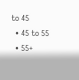to 45
  • 45 to 55
  • 55+